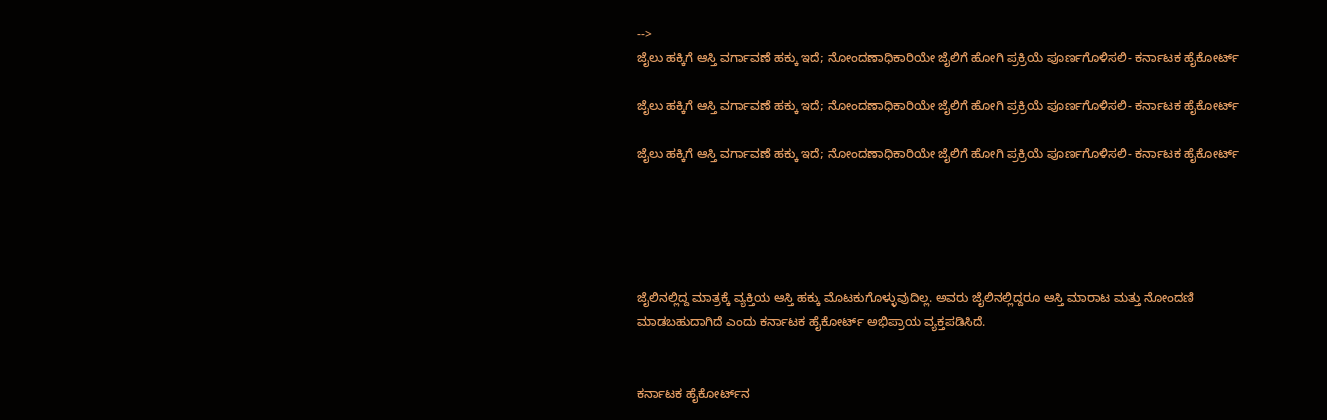-->
ಜೈಲು ಹಕ್ಕಿಗೆ ಆಸ್ತಿ ವರ್ಗಾವಣೆ ಹಕ್ಕು ಇದೆ; ನೋಂದಣಾಧಿಕಾರಿಯೇ ಜೈಲಿಗೆ ಹೋಗಿ ಪ್ರಕ್ರಿಯೆ ಪೂರ್ಣಗೊಳಿಸಲಿ- ಕರ್ನಾಟಕ ಹೈಕೋರ್ಟ್

ಜೈಲು ಹಕ್ಕಿಗೆ ಆಸ್ತಿ ವರ್ಗಾವಣೆ ಹಕ್ಕು ಇದೆ; ನೋಂದಣಾಧಿಕಾರಿಯೇ ಜೈಲಿಗೆ ಹೋಗಿ ಪ್ರಕ್ರಿಯೆ ಪೂರ್ಣಗೊಳಿಸಲಿ- ಕರ್ನಾಟಕ ಹೈಕೋರ್ಟ್

ಜೈಲು ಹಕ್ಕಿಗೆ ಆಸ್ತಿ ವರ್ಗಾವಣೆ ಹಕ್ಕು ಇದೆ; ನೋಂದಣಾಧಿಕಾರಿಯೇ ಜೈಲಿಗೆ ಹೋಗಿ ಪ್ರಕ್ರಿಯೆ ಪೂರ್ಣಗೊಳಿಸಲಿ- ಕರ್ನಾಟಕ ಹೈಕೋರ್ಟ್





ಜೈಲಿನಲ್ಲಿದ್ದ ಮಾತ್ರಕ್ಕೆ ವ್ಯಕ್ತಿಯ ಆಸ್ತಿ ಹಕ್ಕು ಮೊಟಕುಗೊಳ್ಳುವುದಿಲ್ಲ. ಅವರು ಜೈಲಿನಲ್ಲಿದ್ದರೂ ಆಸ್ತಿ ಮಾರಾಟ ಮತ್ತು ನೋಂದಣಿ ಮಾಡಬಹುದಾಗಿದೆ ಎಂದು ಕರ್ನಾಟಕ ಹೈಕೋರ್ಟ್ ಅಭಿಪ್ರಾಯ ವ್ಯಕ್ತಪಡಿಸಿದೆ.


ಕರ್ನಾಟಕ ಹೈಕೋರ್ಟ್‌ನ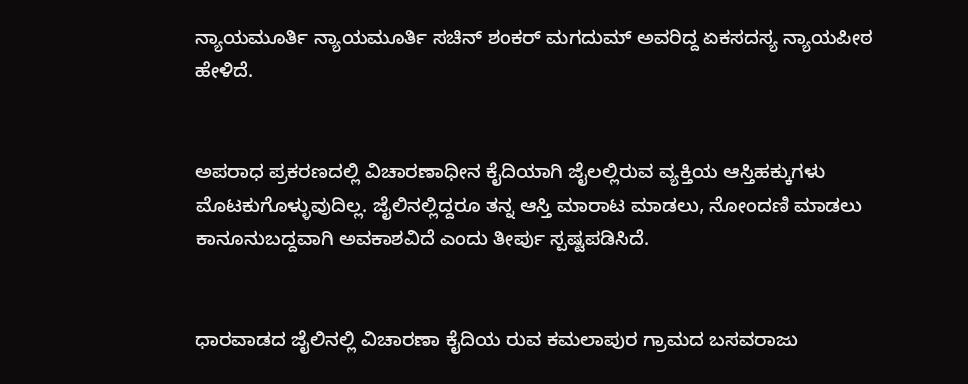ನ್ಯಾಯಮೂರ್ತಿ ನ್ಯಾಯಮೂರ್ತಿ ಸಚಿನ್ ಶಂಕರ್ ಮಗದುಮ್ ಅವರಿದ್ದ ಏಕಸದಸ್ಯ ನ್ಯಾಯಪೀಠ ಹೇಳಿದೆ.


ಅಪರಾಧ ಪ್ರಕರಣದಲ್ಲಿ ವಿಚಾರಣಾಧೀನ ಕೈದಿಯಾಗಿ ಜೈಲಲ್ಲಿರುವ ವ್ಯಕ್ತಿಯ ಆಸ್ತಿಹಕ್ಕುಗಳು ಮೊಟಕುಗೊಳ್ಳುವುದಿಲ್ಲ. ಜೈಲಿನಲ್ಲಿದ್ದರೂ ತನ್ನ ಆಸ್ತಿ ಮಾರಾಟ ಮಾಡಲು, ನೋಂದಣಿ ಮಾಡಲು ಕಾನೂನುಬದ್ದವಾಗಿ ಅವಕಾಶವಿದೆ ಎಂದು ತೀರ್ಪು ಸ್ಪಷ್ಟಪಡಿಸಿದೆ.


ಧಾರವಾಡದ ಜೈಲಿನಲ್ಲಿ ವಿಚಾರಣಾ ಕೈದಿಯ ರುವ ಕಮಲಾಪುರ ಗ್ರಾಮದ ಬಸವರಾಜು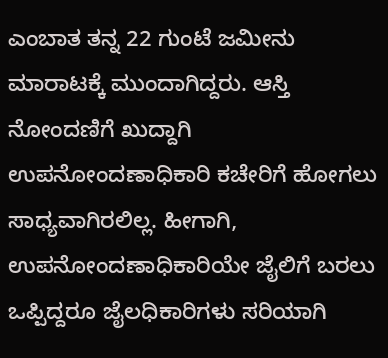ಎಂಬಾತ ತನ್ನ 22 ಗುಂಟೆ ಜಮೀನು ಮಾರಾಟಕ್ಕೆ ಮುಂದಾಗಿದ್ದರು. ಆಸ್ತಿ ನೋಂದಣಿಗೆ ಖುದ್ದಾಗಿ ಉಪನೋಂದಣಾಧಿಕಾರಿ ಕಚೇರಿಗೆ ಹೋಗಲು ಸಾಧ್ಯವಾಗಿರಲಿಲ್ಲ. ಹೀಗಾಗಿ, ಉಪನೋಂದಣಾಧಿಕಾರಿಯೇ ಜೈಲಿಗೆ ಬರಲು ಒಪ್ಪಿದ್ದರೂ ಜೈಲಧಿಕಾರಿಗಳು ಸರಿಯಾಗಿ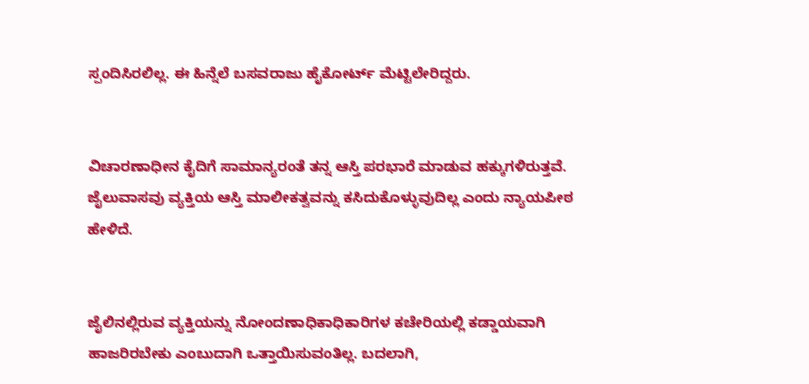ಸ್ಪಂದಿಸಿರಲಿಲ್ಲ. ಈ ಹಿನ್ನೆಲೆ ಬಸವರಾಜು ಹೈಕೋರ್ಟ್ ಮೆಟ್ಟಿಲೇರಿದ್ದರು.


ವಿಚಾರಣಾಧೀನ ಕೈದಿಗೆ ಸಾಮಾನ್ಯರಂತೆ ತನ್ನ ಆಸ್ತಿ ಪರಭಾರೆ ಮಾಡುವ ಹಕ್ಕುಗಳಿರುತ್ತವೆ. ಜೈಲುವಾಸವು ವ್ಯಕ್ತಿಯ ಆಸ್ತಿ ಮಾಲೀಕತ್ವವನ್ನು ಕಸಿದುಕೊಳ್ಳುವುದಿಲ್ಲ ಎಂದು ನ್ಯಾಯಪೀಠ ಹೇಳಿದೆ.


ಜೈಲಿನಲ್ಲಿರುವ ವ್ಯಕ್ತಿಯನ್ನು ನೋಂದಣಾಧಿಕಾಧಿಕಾರಿಗಳ ಕಚೇರಿಯಲ್ಲಿ ಕಡ್ಡಾಯವಾಗಿ ಹಾಜರಿರಬೇಕು ಎಂಬುದಾಗಿ ಒತ್ತಾಯಿಸುವಂತಿಲ್ಲ. ಬದಲಾಗಿ,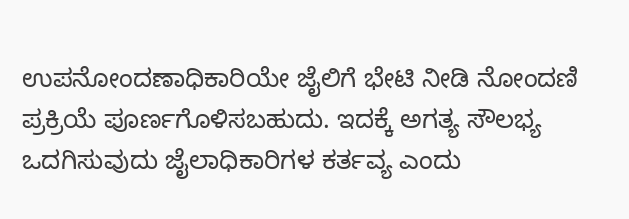ಉಪನೋಂದಣಾಧಿಕಾರಿಯೇ ಜೈಲಿಗೆ ಭೇಟಿ ನೀಡಿ ನೋಂದಣಿ ಪ್ರಕ್ರಿಯೆ ಪೂರ್ಣಗೊಳಿಸಬಹುದು. ಇದಕ್ಕೆ ಅಗತ್ಯ ಸೌಲಭ್ಯ ಒದಗಿಸುವುದು ಜೈಲಾಧಿಕಾರಿಗಳ ಕರ್ತವ್ಯ ಎಂದು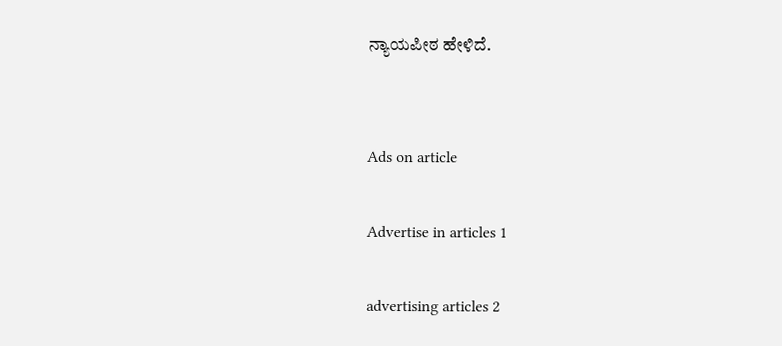ನ್ಯಾಯಪೀಠ ಹೇಳಿದೆ.


Ads on article

Advertise in articles 1

advertising articles 2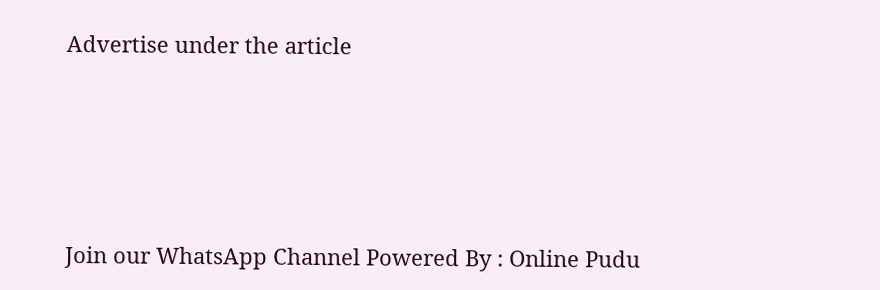Advertise under the article







Join our WhatsApp Channel Powered By : Online Pudu